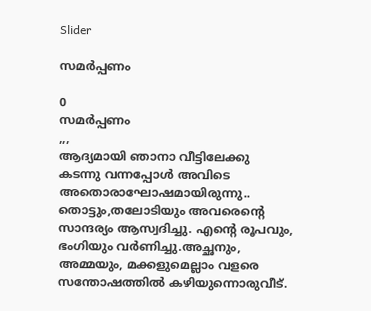Slider

സമർപ്പണം

0
സമർപ്പണം
,,,
ആദ്യമായി ഞാനാ വീട്ടിലേക്കു കടന്നു വന്നപ്പോൾ അവിടെ അതൊരാഘോഷമായിരുന്നു.. തൊട്ടും,തലോടിയും അവരെന്റെ സാന്ദര്യം ആസ്വദിച്ചു. എന്റെ രൂപവും, ഭംഗിയും വർണിച്ചു.അച്ഛനും, അമ്മയും, മക്കളുമെല്ലാം വളരെ സന്തോഷത്തിൽ കഴിയുന്നൊരുവീട്.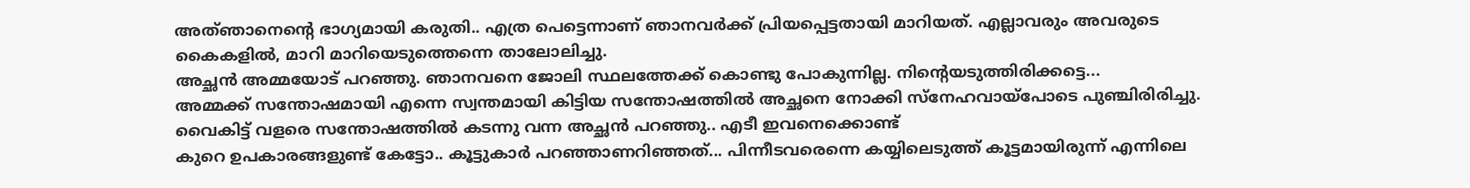അത്ഞാനെന്റെ ഭാഗ്യമായി കരുതി.. എത്ര പെട്ടെന്നാണ് ഞാനവർക്ക് പ്രിയപ്പെട്ടതായി മാറിയത്. എല്ലാവരും അവരുടെ കൈകളിൽ, മാറി മാറിയെടുത്തെന്നെ താലോലിച്ചു.
അച്ഛൻ അമ്മയോട് പറഞ്ഞു. ഞാനവനെ ജോലി സ്ഥലത്തേക്ക് കൊണ്ടു പോകുന്നില്ല. നിന്റെയടുത്തിരിക്കട്ടെ...
അമ്മക്ക് സന്തോഷമായി എന്നെ സ്വന്തമായി കിട്ടിയ സന്തോഷത്തിൽ അച്ഛനെ നോക്കി സ്നേഹവായ്പോടെ പുഞ്ചിരിരിച്ചു.
വൈകിട്ട് വളരെ സന്തോഷത്തിൽ കടന്നു വന്ന അച്ഛൻ പറഞ്ഞു.. എടീ ഇവനെക്കൊണ്ട്
കുറെ ഉപകാരങ്ങളുണ്ട് കേട്ടോ.. കൂട്ടുകാർ പറഞ്ഞാണറിഞ്ഞത്... പിന്നീടവരെന്നെ കയ്യിലെടുത്ത് കൂട്ടമായിരുന്ന് എന്നിലെ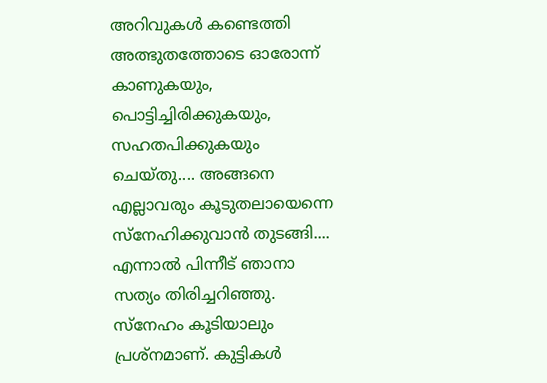അറിവുകൾ കണ്ടെത്തി അത്ഭുതത്തോടെ ഓരോന്ന് കാണുകയും, പൊട്ടിച്ചിരിക്കുകയും, സഹതപിക്കുകയും ചെയ്തു.... അങ്ങനെ എല്ലാവരും കൂടുതലായെന്നെ സ്നേഹിക്കുവാൻ തുടങ്ങി....
എന്നാൽ പിന്നീട് ഞാനാ സത്യം തിരിച്ചറിഞ്ഞു. സ്നേഹം കൂടിയാലും പ്രശ്നമാണ്. കുട്ടികൾ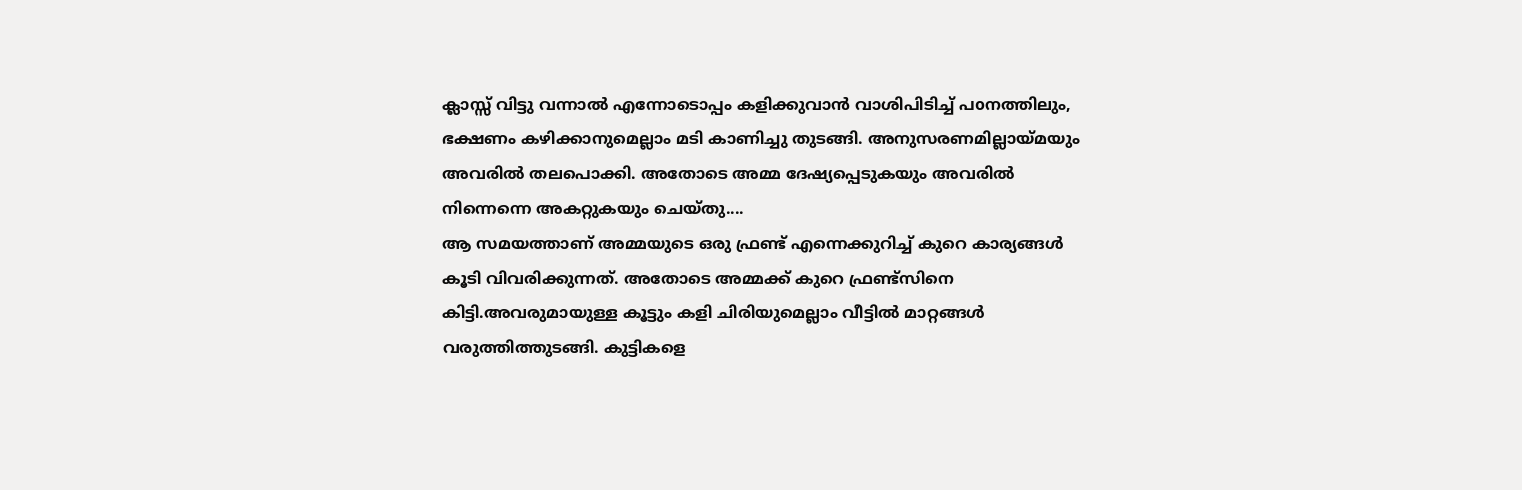ക്ലാസ്സ് വിട്ടു വന്നാൽ എന്നോടൊപ്പം കളിക്കുവാൻ വാശിപിടിച്ച് പoനത്തിലും, ഭക്ഷണം കഴിക്കാനുമെല്ലാം മടി കാണിച്ചു തുടങ്ങി. അനുസരണമില്ലായ്മയും അവരിൽ തലപൊക്കി. അതോടെ അമ്മ ദേഷ്യപ്പെടുകയും അവരിൽ നിന്നെന്നെ അകറ്റുകയും ചെയ്തു....
ആ സമയത്താണ് അമ്മയുടെ ഒരു ഫ്രണ്ട് എന്നെക്കുറിച്ച് കുറെ കാര്യങ്ങൾ കൂടി വിവരിക്കുന്നത്. അതോടെ അമ്മക്ക് കുറെ ഫ്രണ്ട്സിനെ കിട്ടി.അവരുമായുള്ള കൂട്ടും കളി ചിരിയുമെല്ലാം വീട്ടിൽ മാറ്റങ്ങൾ വരുത്തിത്തുടങ്ങി. കുട്ടികളെ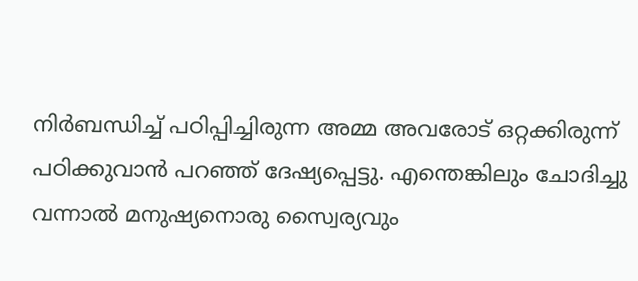നിർബന്ധിച്ച് പഠിപ്പിച്ചിരുന്ന അമ്മ അവരോട് ഒറ്റക്കിരുന്ന് പഠിക്കുവാൻ പറഞ്ഞ് ദേഷ്യപ്പെട്ടു. എന്തെങ്കിലും ചോദിച്ചു വന്നാൽ മനുഷ്യനൊരു സ്വൈര്യവും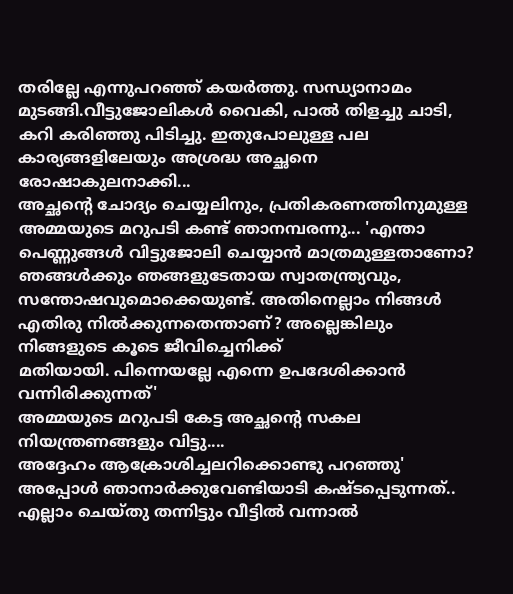തരില്ലേ എന്നുപറഞ്ഞ് കയർത്തു. സന്ധ്യാനാമം മുടങ്ങി.വീട്ടുജോലികൾ വൈകി, പാൽ തിളച്ചു ചാടി, കറി കരിഞ്ഞു പിടിച്ചു. ഇതുപോലുള്ള പല കാര്യങ്ങളിലേയും അശ്രദ്ധ അച്ഛനെ രോഷാകുലനാക്കി...
അച്ഛന്റെ ചോദ്യം ചെയ്യലിനും, പ്രതികരണത്തിനുമുള്ള അമ്മയുടെ മറുപടി കണ്ട് ഞാനമ്പരന്നു... 'എന്താ പെണ്ണുങ്ങൾ വിട്ടുജോലി ചെയ്യാൻ മാത്രമുള്ളതാണോ? ഞങ്ങൾക്കും ഞങ്ങളുടേതായ സ്വാതന്ത്ര്യവും, സന്തോഷവുമൊക്കെയുണ്ട്. അതിനെല്ലാം നിങ്ങൾ എതിരു നിൽക്കുന്നതെന്താണ്? അല്ലെങ്കിലും നിങ്ങളുടെ കൂടെ ജീവിച്ചെനിക്ക്
മതിയായി. പിന്നെയല്ലേ എന്നെ ഉപദേശിക്കാൻ വന്നിരിക്കുന്നത്'
അമ്മയുടെ മറുപടി കേട്ട അച്ഛന്റെ സകല നിയന്ത്രണങ്ങളും വിട്ടു....
അദ്ദേഹം ആക്രോശിച്ചലറിക്കൊണ്ടു പറഞ്ഞു' അപ്പോൾ ഞാനാർക്കുവേണ്ടിയാടി കഷ്ടപ്പെടുന്നത്.. എല്ലാം ചെയ്തു തന്നിട്ടും വീട്ടിൽ വന്നാൽ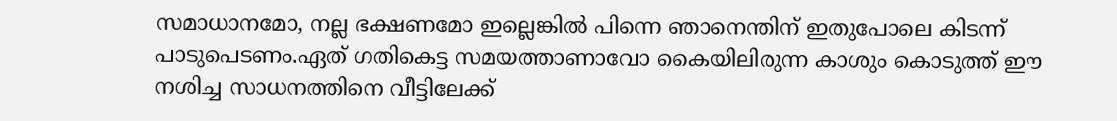സമാധാനമോ, നല്ല ഭക്ഷണമോ ഇല്ലെങ്കിൽ പിന്നെ ഞാനെന്തിന് ഇതുപോലെ കിടന്ന് പാടുപെടണം.ഏത് ഗതികെട്ട സമയത്താണാവോ കൈയിലിരുന്ന കാശും കൊടുത്ത് ഈ നശിച്ച സാധനത്തിനെ വീട്ടിലേക്ക്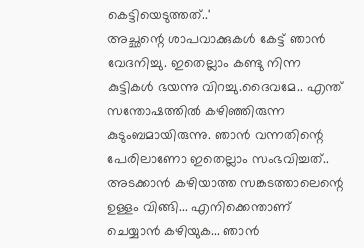കെട്ടിയെടുത്തത്..'
അച്ഛന്റെ ശാപവാക്കുകൾ കേട്ട് ഞാൻ വേദനിച്ചു. ഇതെല്ലാം കണ്ടു നിന്ന കുട്ടികൾ ഭയന്നു വിറച്ചു.ദൈവമേ.. എന്ത് സന്തോഷത്തിൽ കഴിഞ്ഞിരുന്ന കുടുംബമായിരുന്നു. ഞാൻ വന്നതിന്റെ പേരിലാണോ ഇതെല്ലാം സംഭവിച്ചത്.. അടക്കാൻ കഴിയാത്ത സങ്കടത്താലെന്റെ ഉള്ളം വിങ്ങി... എനിക്കെന്താണ് ചെയ്യാൻ കഴിയുക... ഞാൻ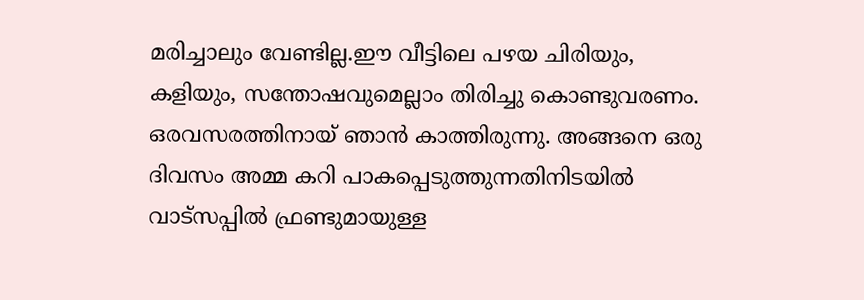മരിച്ചാലും വേണ്ടില്ല.ഈ വീട്ടിലെ പഴയ ചിരിയും, കളിയും, സന്തോഷവുമെല്ലാം തിരിച്ചു കൊണ്ടുവരണം.
ഒരവസരത്തിനായ് ഞാൻ കാത്തിരുന്നു. അങ്ങനെ ഒരു ദിവസം അമ്മ കറി പാകപ്പെടുത്തുന്നതിനിടയിൽ വാട്സപ്പിൽ ഫ്രണ്ടുമായുള്ള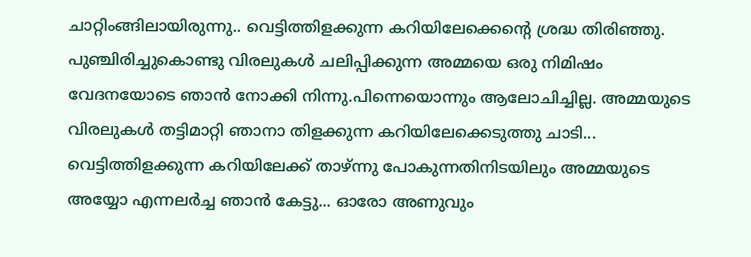ചാറ്റിംങ്ങിലായിരുന്നു.. വെട്ടിത്തിളക്കുന്ന കറിയിലേക്കെന്റെ ശ്രദ്ധ തിരിഞ്ഞു. പുഞ്ചിരിച്ചുകൊണ്ടു വിരലുകൾ ചലിപ്പിക്കുന്ന അമ്മയെ ഒരു നിമിഷം വേദനയോടെ ഞാൻ നോക്കി നിന്നു.പിന്നെയൊന്നും ആലോചിച്ചില്ല. അമ്മയുടെ വിരലുകൾ തട്ടിമാറ്റി ഞാനാ തിളക്കുന്ന കറിയിലേക്കെടുത്തു ചാടി...
വെട്ടിത്തിളക്കുന്ന കറിയിലേക്ക് താഴ്ന്നു പോകുന്നതിനിടയിലും അമ്മയുടെ അയ്യോ എന്നലർച്ച ഞാൻ കേട്ടു... ഓരോ അണുവും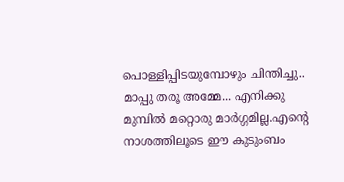പൊള്ളിപ്പിടയുമ്പോഴും ചിന്തിച്ചു.. മാപ്പു തരൂ അമ്മേ... എനിക്കു മുമ്പിൽ മറ്റൊരു മാർഗ്ഗമില്ല.എന്റെ നാശത്തിലൂടെ ഈ കുടുംബം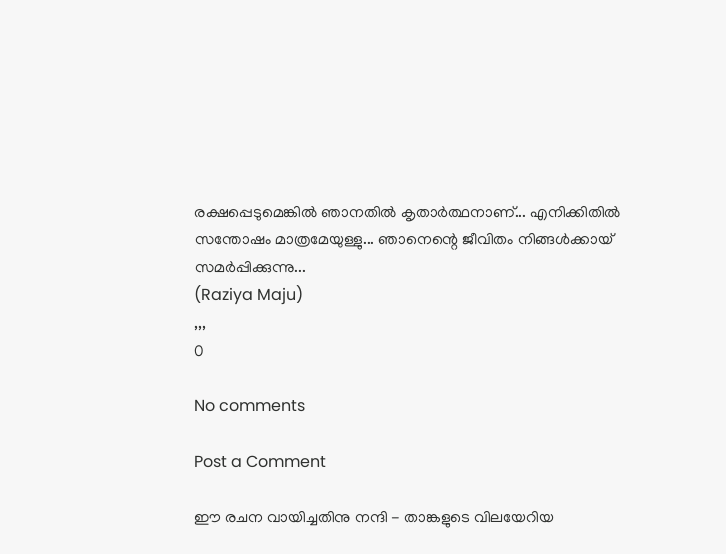രക്ഷപ്പെടുമെങ്കിൽ ഞാനതിൽ കൃതാർത്ഥനാണ്... എനിക്കിതിൽ സന്തോഷം മാത്രമേയുള്ളു... ഞാനെന്റെ ജീവിതം നിങ്ങൾക്കായ് സമർപ്പിക്കുന്നു...
(Raziya Maju)
,,,
0

No comments

Post a Comment

ഈ രചന വായിച്ചതിനു നന്ദി - താങ്കളുടെ വിലയേറിയ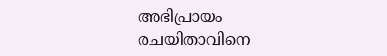അഭിപ്രായം രചയിതാവിനെ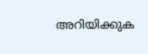അറിയിക്കുക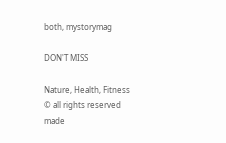both, mystorymag

DON'T MISS

Nature, Health, Fitness
© all rights reserved
made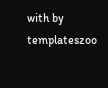with by templateszoo